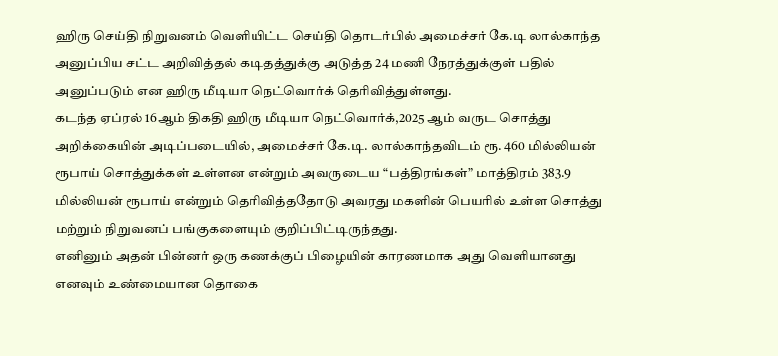ஹிரு செய்தி நிறுவனம் வெளியிட்ட செய்தி தொடர்பில் அமைச்சர் கே.டி லால்காந்த அனுப்பிய சட்ட அறிவித்தல் கடிதத்துக்கு அடுத்த 24 மணி நேரத்துக்குள் பதில் அனுப்படும் என ஹிரு மீடியா நெட்வொர்க் தெரிவித்துள்ளது.
கடந்த ஏப்ரல் 16ஆம் திகதி ஹிரு மீடியா நெட்வொர்க்,2025 ஆம் வருட சொத்து அறிக்கையின் அடிப்படையில், அமைச்சர் கே.டி. லால்காந்தவிடம் ரூ. 460 மில்லியன் ரூபாய் சொத்துக்கள் உள்ளன என்றும் அவருடைய “பத்திரங்கள்” மாத்திரம் 383.9 மில்லியன் ரூபாய் என்றும் தெரிவித்ததோடு அவரது மகளின் பெயரில் உள்ள சொத்து மற்றும் நிறுவனப் பங்குகளையும் குறிப்பிட்டிருந்தது.
எனினும் அதன் பின்னர் ஒரு கணக்குப் பிழையின் காரணமாக அது வெளியானது எனவும் உண்மையான தொகை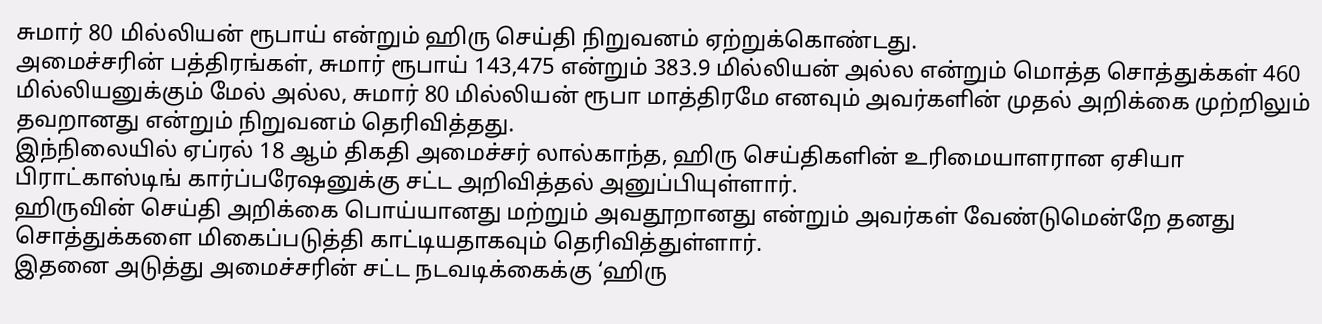சுமார் 80 மில்லியன் ரூபாய் என்றும் ஹிரு செய்தி நிறுவனம் ஏற்றுக்கொண்டது.
அமைச்சரின் பத்திரங்கள், சுமார் ரூபாய் 143,475 என்றும் 383.9 மில்லியன் அல்ல என்றும் மொத்த சொத்துக்கள் 460 மில்லியனுக்கும் மேல் அல்ல, சுமார் 80 மில்லியன் ரூபா மாத்திரமே எனவும் அவர்களின் முதல் அறிக்கை முற்றிலும் தவறானது என்றும் நிறுவனம் தெரிவித்தது.
இந்நிலையில் ஏப்ரல் 18 ஆம் திகதி அமைச்சர் லால்காந்த, ஹிரு செய்திகளின் உரிமையாளரான ஏசியா பிராட்காஸ்டிங் கார்ப்பரேஷனுக்கு சட்ட அறிவித்தல் அனுப்பியுள்ளார்.
ஹிருவின் செய்தி அறிக்கை பொய்யானது மற்றும் அவதூறானது என்றும் அவர்கள் வேண்டுமென்றே தனது சொத்துக்களை மிகைப்படுத்தி காட்டியதாகவும் தெரிவித்துள்ளார்.
இதனை அடுத்து அமைச்சரின் சட்ட நடவடிக்கைக்கு ‘ஹிரு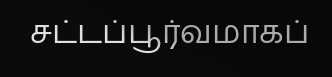சட்டப்பூர்வமாகப்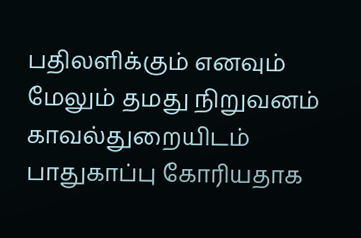பதிலளிக்கும் எனவும் மேலும் தமது நிறுவனம் காவல்துறையிடம் பாதுகாப்பு கோரியதாக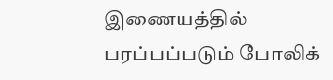இணையத்தில் பரப்பப்படும் போலிக்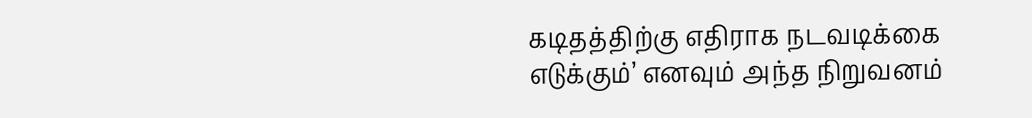கடிதத்திற்கு எதிராக நடவடிக்கை எடுக்கும்’ எனவும் அந்த நிறுவனம்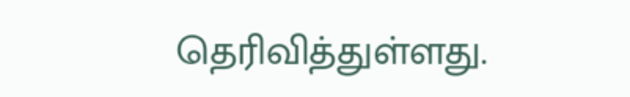தெரிவித்துள்ளது.